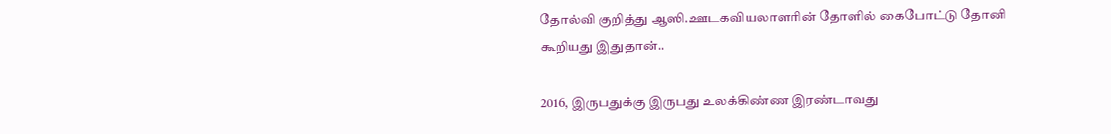தோல்வி குறித்து ஆஸி.ஊடகவியலாளரின் தோளில் கைபோட்டு தோனி கூறியது இதுதான்..

2016, இருபதுக்கு இருபது உலக்கிண்ண இரண்டாவது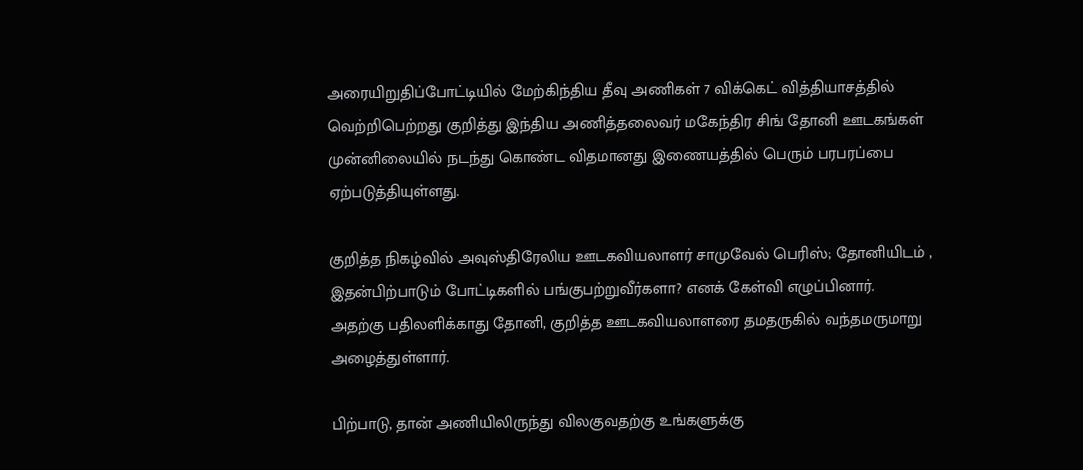அரையிறுதிப்போட்டியில் மேற்கிந்திய தீவு அணிகள் 7 விக்கெட் வித்தியாசத்தில் வெற்றிபெற்றது குறித்து இந்திய அணித்தலைவர் மகேந்திர சிங் தோனி ஊடகங்கள் முன்னிலையில் நடந்து கொண்ட விதமானது இணையத்தில் பெரும் பரபரப்பை ஏற்படுத்தியுள்ளது.

குறித்த நிகழ்வில் அவுஸ்திரேலிய ஊடகவியலாளர் சாமுவேல் பெரிஸ்; தோனியிடம் , இதன்பிற்பாடும் போட்டிகளில் பங்குபற்றுவீர்களா? எனக் கேள்வி எழுப்பினார்.
அதற்கு பதிலளிக்காது தோனி, குறித்த ஊடகவியலாளரை தமதருகில் வந்தமருமாறு அழைத்துள்ளார்.

பிற்பாடு, தான் அணியிலிருந்து விலகுவதற்கு உங்களுக்கு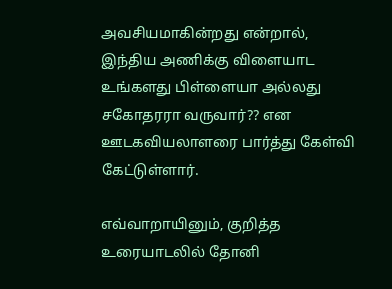அவசியமாகின்றது என்றால், இந்திய அணிக்கு விளையாட உங்களது பிள்ளையா அல்லது சகோதரரா வருவார்?? என ஊடகவியலாளரை பார்த்து கேள்வி கேட்டுள்ளார்.

எவ்வாறாயினும், குறித்த உரையாடலில் தோனி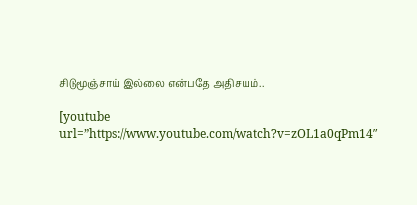சிடுமூஞ்சாய் இல்லை என்பதே அதிசயம்..

[youtube url=”https://www.youtube.com/watch?v=zOL1a0qPm14″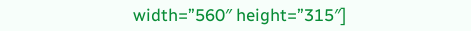width=”560″ height=”315″]